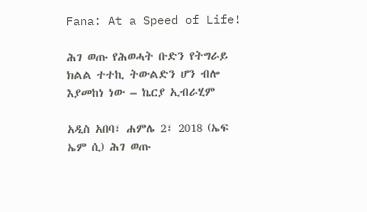Fana: At a Speed of Life!

ሕገ ወጡ የሕወሓት ቡድን የትግራይ ክልል ተተኪ ትውልድን ሆን ብሎ እያመከነ ነው – ኬርያ ኢብራሂም

አዲስ አበባ፣ ሐምሌ 2፣ 2018 (ኤፍ ኤም ሲ) ሕገ ወጡ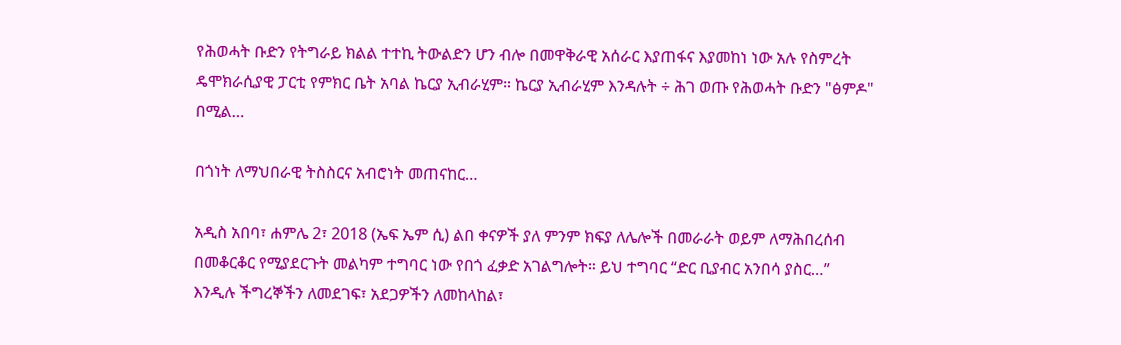የሕወሓት ቡድን የትግራይ ክልል ተተኪ ትውልድን ሆን ብሎ በመዋቅራዊ አሰራር እያጠፋና እያመከነ ነው አሉ የስምረት ዴሞክራሲያዊ ፓርቲ የምክር ቤት አባል ኬርያ ኢብራሂም። ኬርያ ኢብራሂም እንዳሉት ÷ ሕገ ወጡ የሕወሓት ቡድን "ፅምዶ" በሚል…

በጎነት ለማህበራዊ ትስስርና አብሮነት መጠናከር…

አዲስ አበባ፣ ሐምሌ 2፣ 2018 (ኤፍ ኤም ሲ) ልበ ቀናዎች ያለ ምንም ክፍያ ለሌሎች በመራራት ወይም ለማሕበረሰብ በመቆርቆር የሚያደርጉት መልካም ተግባር ነው የበጎ ፈቃድ አገልግሎት። ይህ ተግባር “ድር ቢያብር አንበሳ ያስር…” እንዲሉ ችግረኞችን ለመደገፍ፣ አደጋዎችን ለመከላከል፣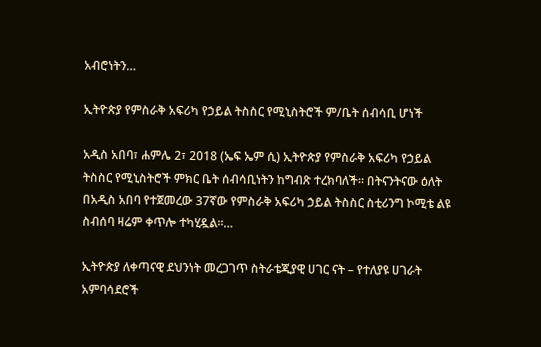አብሮነትን…

ኢትዮጵያ የምስራቅ አፍሪካ የኃይል ትስስር የሚኒስትሮች ም/ቤት ሰብሳቢ ሆነች

አዲስ አበባ፣ ሐምሌ 2፣ 2018 (ኤፍ ኤም ሲ) ኢትዮጵያ የምስራቅ አፍሪካ የኃይል ትስስር የሚኒስትሮች ምክር ቤት ሰብሳቢነትን ከግብጽ ተረክባለች። በትናንትናው ዕለት በአዲስ አበባ የተጀመረው 37ኛው የምስራቅ አፍሪካ ኃይል ትስስር ስቲሪንግ ኮሚቴ ልዩ ስብሰባ ዛሬም ቀጥሎ ተካሂዷል፡፡…

ኢትዮጵያ ለቀጣናዊ ደህንነት መረጋገጥ ስትራቴጂያዊ ሀገር ናት – የተለያዩ ሀገራት አምባሳደሮች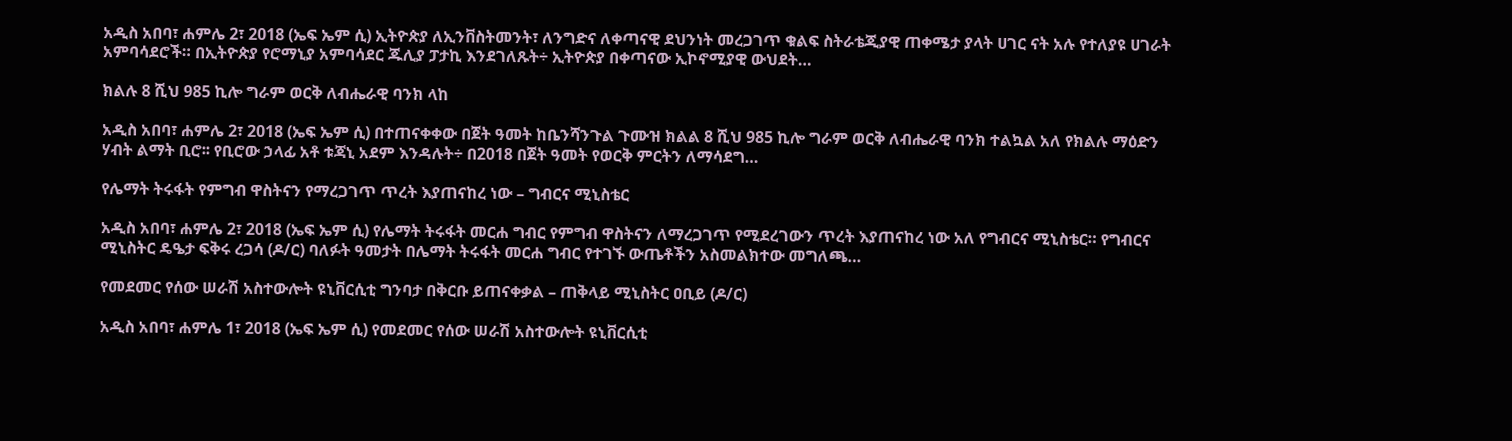አዲስ አበባ፣ ሐምሌ 2፣ 2018 (ኤፍ ኤም ሲ) ኢትዮጵያ ለኢንቨስትመንት፣ ለንግድና ለቀጣናዊ ደህንነት መረጋገጥ ቁልፍ ስትራቴጂያዊ ጠቀሜታ ያላት ሀገር ናት አሉ የተለያዩ ሀገራት አምባሳደሮች። በኢትዮጵያ የሮማኒያ አምባሳደር ጁሊያ ፓታኪ እንደገለጹት÷ ኢትዮጵያ በቀጣናው ኢኮኖሚያዊ ውህደት…

ክልሉ 8 ሺህ 985 ኪሎ ግራም ወርቅ ለብሔራዊ ባንክ ላከ

አዲስ አበባ፣ ሐምሌ 2፣ 2018 (ኤፍ ኤም ሲ) በተጠናቀቀው በጀት ዓመት ከቤንሻንጉል ጉሙዝ ክልል 8 ሺህ 985 ኪሎ ግራም ወርቅ ለብሔራዊ ባንክ ተልኳል አለ የክልሉ ማዕድን ሃብት ልማት ቢሮ፡፡ የቢሮው ኃላፊ አቶ ቱጃኒ አደም እንዳሉት÷ በ2018 በጀት ዓመት የወርቅ ምርትን ለማሳደግ…

የሌማት ትሩፋት የምግብ ዋስትናን የማረጋገጥ ጥረት እያጠናከረ ነው – ግብርና ሚኒስቴር

አዲስ አበባ፣ ሐምሌ 2፣ 2018 (ኤፍ ኤም ሲ) የሌማት ትሩፋት መርሐ ግብር የምግብ ዋስትናን ለማረጋገጥ የሚደረገውን ጥረት እያጠናከረ ነው አለ የግብርና ሚኒስቴር። የግብርና ሚኒስትር ዴዔታ ፍቅሩ ረጋሳ (ዶ/ር) ባለፉት ዓመታት በሌማት ትሩፋት መርሐ ግብር የተገኙ ውጤቶችን አስመልክተው መግለጫ…

የመደመር የሰው ሠራሽ አስተውሎት ዩኒቨርሲቲ ግንባታ በቅርቡ ይጠናቀቃል – ጠቅላይ ሚኒስትር ዐቢይ (ዶ/ር)

አዲስ አበባ፣ ሐምሌ 1፣ 2018 (ኤፍ ኤም ሲ) የመደመር የሰው ሠራሽ አስተውሎት ዩኒቨርሲቲ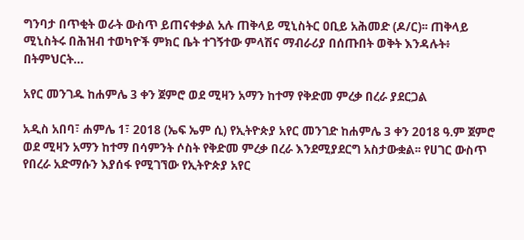ግንባታ በጥቂት ወራት ውስጥ ይጠናቀቃል አሉ ጠቅላይ ሚኒስትር ዐቢይ አሕመድ (ዶ/ር)፡፡ ጠቅላይ ሚኒስትሩ በሕዝብ ተወካዮች ምክር ቤት ተገኝተው ምላሽና ማብራሪያ በሰጡበት ወቅት እንዳሉት፥ በትምህርት…

አየር መንገዱ ከሐምሌ 3 ቀን ጀምሮ ወደ ሚዛን አማን ከተማ የቅድመ ምረቃ በረራ ያደርጋል

አዲስ አበባ፣ ሐምሌ 1፣ 2018 (ኤፍ ኤም ሲ) የኢትዮጵያ አየር መንገድ ከሐምሌ 3 ቀን 2018 ዓ.ም ጀምሮ ወደ ሚዛን አማን ከተማ በሳምንት ሶስት የቅድመ ምረቃ በረራ እንደሚያደርግ አስታውቋል፡፡ የሀገር ውስጥ የበረራ አድማሱን እያሰፋ የሚገኘው የኢትዮጵያ አየር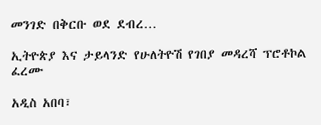መንገድ በቅርቡ ወደ ደብረ…

ኢትዮጵያ እና ታይላንድ የሁለትዮሽ የገበያ መዳረሻ ፕሮቶኮል ፈረሙ

አዲስ አበባ፣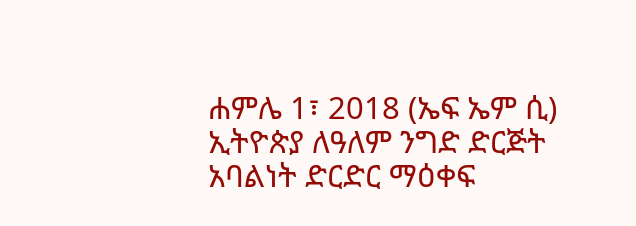ሐምሌ 1፣ 2018 (ኤፍ ኤም ሲ) ኢትዮጵያ ለዓለም ንግድ ድርጅት አባልነት ድርድር ማዕቀፍ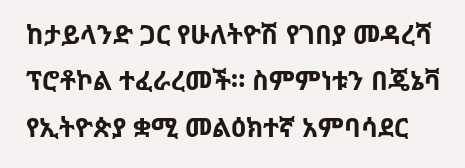ከታይላንድ ጋር የሁለትዮሽ የገበያ መዳረሻ ፕሮቶኮል ተፈራረመች። ስምምነቱን በጄኔቫ የኢትዮጵያ ቋሚ መልዕክተኛ አምባሳደር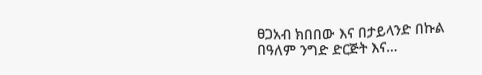ፀጋአብ ክበበው እና በታይላንድ በኩል በዓለም ንግድ ድርጅት እና…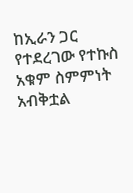ከኢራን ጋር የተደረገው የተኩስ አቁም ስምምነት አብቅቷል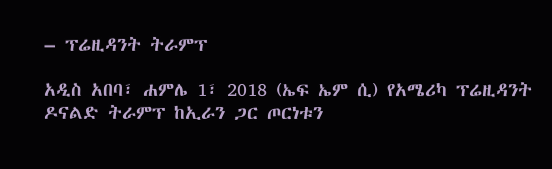– ፕሬዚዳንት ትራምፕ

አዲስ አበባ፣ ሐምሌ 1፣ 2018 (ኤፍ ኤም ሲ) የአሜሪካ ፕሬዚዳንት ዶናልድ ትራምፕ ከኢራን ጋር ጦርነቱን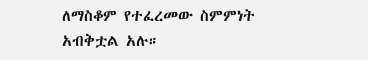ለማስቆም የተፈረመው ስምምነት አብቅቷል አሉ።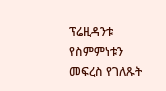ፕሬዚዳንቱ የስምምነቱን መፍረስ የገለጹት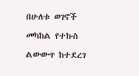በሁለቱ ወገኖች መካከል የተኩስ ልውውጥ ከተደረገ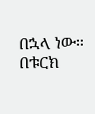በኋላ ነው። በቱርክ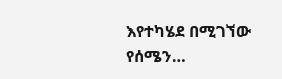እየተካሄደ በሚገኘው የሰሜን…